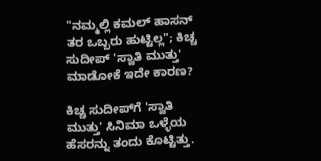"ನಮ್ಮಲ್ಲಿ ಕಮಲ್ ಹಾಸನ್ ತರ ಒಬ್ಬರು ಹುಟ್ಟಿಲ್ಲ"; ಕಿಚ್ಚ ಸುದೀಪ್ 'ಸ್ವಾತಿ ಮುತ್ತು' ಮಾಡೋಕೆ ಇದೇ ಕಾರಣ?

ಕಿಚ್ಚ ಸುದೀಪ್‌ಗೆ 'ಸ್ವಾತಿ ಮುತ್ತು' ಸಿನಿಮಾ ಒಳ್ಳೆಯ ಹೆಸರನ್ನು ತಂದು ಕೊಟ್ಟಿತ್ತು.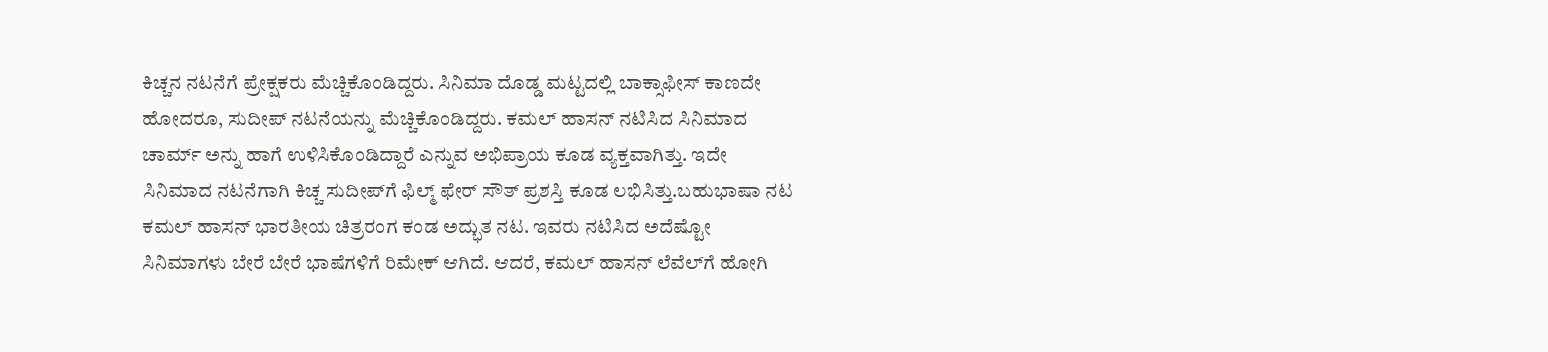ಕಿಚ್ಚನ ನಟನೆಗೆ ಪ್ರೇಕ್ಷಕರು ಮೆಚ್ಚಿಕೊಂಡಿದ್ದರು. ಸಿನಿಮಾ ದೊಡ್ಡ ಮಟ್ಟದಲ್ಲಿ ಬಾಕ್ಸಾಫೀಸ್ ಕಾಣದೇ ಹೋದರೂ, ಸುದೀಪ್ ನಟನೆಯನ್ನು ಮೆಚ್ಚಿಕೊಂಡಿದ್ದರು. ಕಮಲ್‌ ಹಾಸನ್ ನಟಿಸಿದ ಸಿನಿಮಾದ ಚಾರ್ಮ್ ಅನ್ನು ಹಾಗೆ ಉಳಿಸಿಕೊಂಡಿದ್ದಾರೆ ಎನ್ನುವ ಅಭಿಪ್ರಾಯ ಕೂಡ ವ್ಯಕ್ತವಾಗಿತ್ತು. ಇದೇ ಸಿನಿಮಾದ ನಟನೆಗಾಗಿ ಕಿಚ್ಚ ಸುದೀಪ್‌ಗೆ ಫಿಲ್ಮ್‌ ಫೇರ್ ಸೌತ್ ಪ್ರಶಸ್ತಿ ಕೂಡ ಲಭಿಸಿತ್ತು.ಬಹುಭಾಷಾ ನಟ ಕಮಲ್ ಹಾಸನ್ ಭಾರತೀಯ ಚಿತ್ರರಂಗ ಕಂಡ ಅದ್ಭುತ ನಟ. ಇವರು ನಟಿಸಿದ ಅದೆಷ್ಟೋ ಸಿನಿಮಾಗಳು ಬೇರೆ ಬೇರೆ ಭಾಷೆಗಳಿಗೆ ರಿಮೇಕ್ ಆಗಿದೆ. ಆದರೆ, ಕಮಲ್ ಹಾಸನ್‌ ಲೆವೆಲ್‌ಗೆ ಹೋಗಿ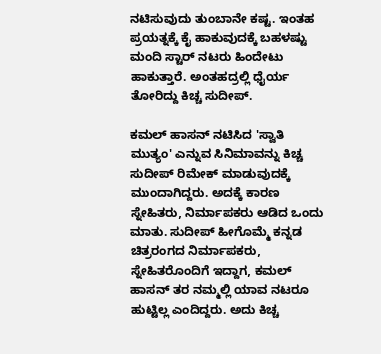ನಟಿಸುವುದು ತುಂಬಾನೇ ಕಷ್ಟ. ಇಂತಹ ಪ್ರಯತ್ನಕ್ಕೆ ಕೈ ಹಾಕುವುದಕ್ಕೆ ಬಹಳಷ್ಟು ಮಂದಿ ಸ್ಟಾರ್ ನಟರು ಹಿಂದೇಟು ಹಾಕುತ್ತಾರೆ. ಅಂತಹದ್ರಲ್ಲಿ ಧೈರ್ಯ ತೋರಿದ್ದು ಕಿಚ್ಚ ಸುದೀಪ್.

ಕಮಲ್ ಹಾಸನ್ ನಟಿಸಿದ 'ಸ್ವಾತಿ ಮುತ್ಯಂ' ಎನ್ನುವ ಸಿನಿಮಾವನ್ನು ಕಿಚ್ಚ ಸುದೀಪ್ ರಿಮೇಕ್ ಮಾಡುವುದಕ್ಕೆ ಮುಂದಾಗಿದ್ದರು. ಅದಕ್ಕೆ ಕಾರಣ ಸ್ನೇಹಿತರು, ನಿರ್ಮಾಪಕರು ಆಡಿದ ಒಂದು ಮಾತು. ಸುದೀಪ್ ಹೀಗೊಮ್ಮೆ ಕನ್ನಡ ಚಿತ್ರರಂಗದ ನಿರ್ಮಾಪಕರು, ಸ್ನೇಹಿತರೊಂದಿಗೆ ಇದ್ದಾಗ, ಕಮಲ್ ಹಾಸನ್ ತರ ನಮ್ಮಲ್ಲಿ ಯಾವ ನಟರೂ ಹುಟ್ಟಿಲ್ಲ ಎಂದಿದ್ದರು. ಅದು ಕಿಚ್ಚ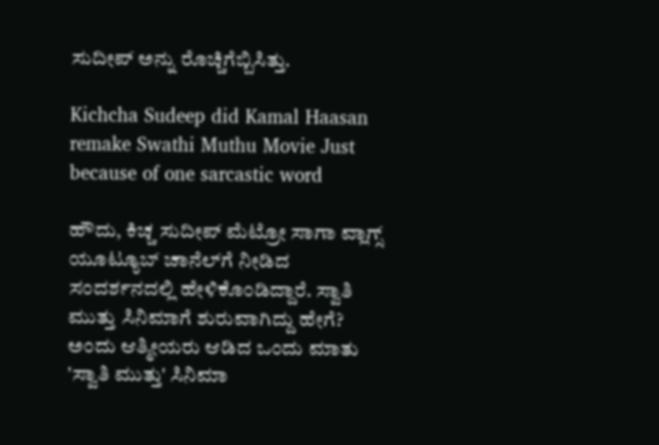ಸುದೀಪ್ ಅನ್ನು ರೊಚ್ಚಿಗೆಬ್ಬಿಸಿತ್ತು.

Kichcha Sudeep did Kamal Haasan remake Swathi Muthu Movie Just because of one sarcastic word

ಹೌದು, ಕಿಚ್ಚ ಸುದೀಪ್ ಮೆಟ್ರೋ ಸಾಗಾ ವ್ಲಾಗ್ಸ್ ಯೂಟ್ಯೂಬ್ ಚಾನೆಲ್‌ಗೆ ನೀಡಿದ ಸಂದರ್ಶನದಲ್ಲಿ ಹೇಳಿಕೊಂಡಿದ್ದಾರೆ. ಸ್ವಾತಿ ಮುತ್ತು ಸಿನಿಮಾಗೆ ಶುರುವಾಗಿದ್ದು ಹೇಗೆ? ಅಂದು ಆತ್ಮೀಯರು ಆಡಿದ ಒಂದು ಮಾತು 'ಸ್ವಾತಿ ಮುತ್ತು' ಸಿನಿಮಾ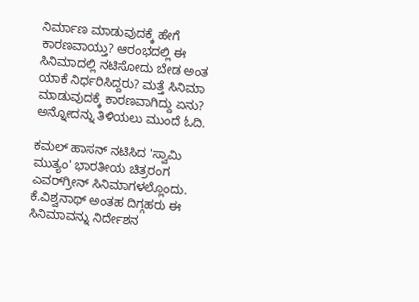ನಿರ್ಮಾಣ ಮಾಡುವುದಕ್ಕೆ ಹೇಗೆ ಕಾರಣವಾಯ್ತು? ಆರಂಭದಲ್ಲಿ ಈ ಸಿನಿಮಾದಲ್ಲಿ ನಟಿಸೋದು ಬೇಡ ಅಂತ ಯಾಕೆ ನಿರ್ಧರಿಸಿದ್ದರು? ಮತ್ತೆ ಸಿನಿಮಾ ಮಾಡುವುದಕ್ಕೆ ಕಾರಣವಾಗಿದ್ದು ಏನು? ಅನ್ನೋದನ್ನು ತಿಳಿಯಲು ಮುಂದೆ ಓದಿ.

ಕಮಲ್ ಹಾಸನ್ ನಟಿಸಿದ 'ಸ್ವಾಮಿ ಮುತ್ಯಂ' ಭಾರತೀಯ ಚಿತ್ರರಂಗ ಎವರ್‌ಗ್ರೀನ್ ಸಿನಿಮಾಗಳಲ್ಲೊಂದು. ಕೆ.ವಿಶ್ವನಾಥ್ ಅಂತಹ ದಿಗ್ಗಹರು ಈ ಸಿನಿಮಾವನ್ನು ನಿರ್ದೇಶನ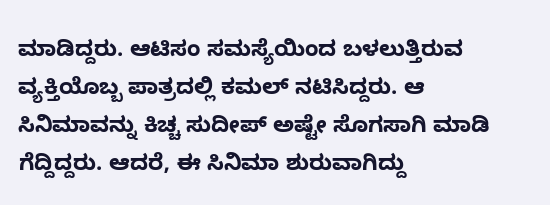ಮಾಡಿದ್ದರು. ಆಟಿಸಂ ಸಮಸ್ಯೆಯಿಂದ ಬಳಲುತ್ತಿರುವ ವ್ಯಕ್ತಿಯೊಬ್ಬ ಪಾತ್ರದಲ್ಲಿ ಕಮಲ್ ನಟಿಸಿದ್ದರು. ಆ ಸಿನಿಮಾವನ್ನು ಕಿಚ್ಚ ಸುದೀಪ್ ಅಷ್ಟೇ ಸೊಗಸಾಗಿ ಮಾಡಿ ಗೆದ್ದಿದ್ದರು. ಆದರೆ, ಈ ಸಿನಿಮಾ ಶುರುವಾಗಿದ್ದು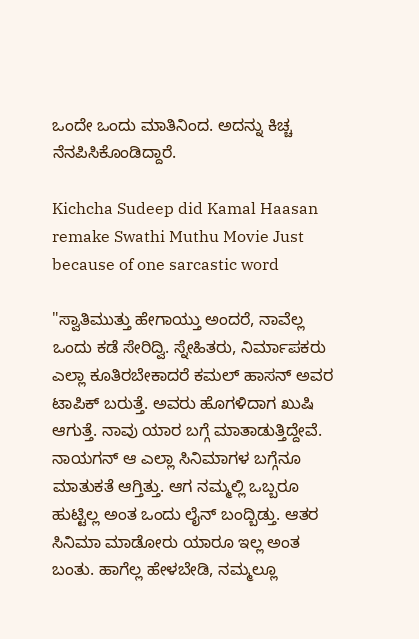ಒಂದೇ ಒಂದು ಮಾತಿನಿಂದ. ಅದನ್ನು ಕಿಚ್ಚ ನೆನಪಿಸಿಕೊಂಡಿದ್ದಾರೆ.

Kichcha Sudeep did Kamal Haasan remake Swathi Muthu Movie Just because of one sarcastic word

"ಸ್ವಾತಿಮುತ್ತು ಹೇಗಾಯ್ತು ಅಂದರೆ, ನಾವೆಲ್ಲ ಒಂದು ಕಡೆ ಸೇರಿದ್ವಿ. ಸ್ನೇಹಿತರು, ನಿರ್ಮಾಪಕರು ಎಲ್ಲಾ ಕೂತಿರಬೇಕಾದರೆ ಕಮಲ್ ಹಾಸನ್ ಅವರ ಟಾಪಿಕ್ ಬರುತ್ತೆ. ಅವರು ಹೊಗಳಿದಾಗ ಖುಷಿ ಆಗುತ್ತೆ. ನಾವು ಯಾರ ಬಗ್ಗೆ ಮಾತಾಡುತ್ತಿದ್ದೇವೆ. ನಾಯಗನ್ ಆ ಎಲ್ಲಾ ಸಿನಿಮಾಗಳ ಬಗ್ಗೆನೂ ಮಾತುಕತೆ ಆಗ್ತಿತ್ತು. ಆಗ ನಮ್ಮಲ್ಲಿ ಒಬ್ಬರೂ ಹುಟ್ಟಿಲ್ಲ ಅಂತ ಒಂದು ಲೈನ್ ಬಂದ್ಬಿಡ್ತು. ಆತರ ಸಿನಿಮಾ ಮಾಡೋರು ಯಾರೂ ಇಲ್ಲ ಅಂತ ಬಂತು. ಹಾಗೆಲ್ಲ ಹೇಳಬೇಡಿ, ನಮ್ಮಲ್ಲೂ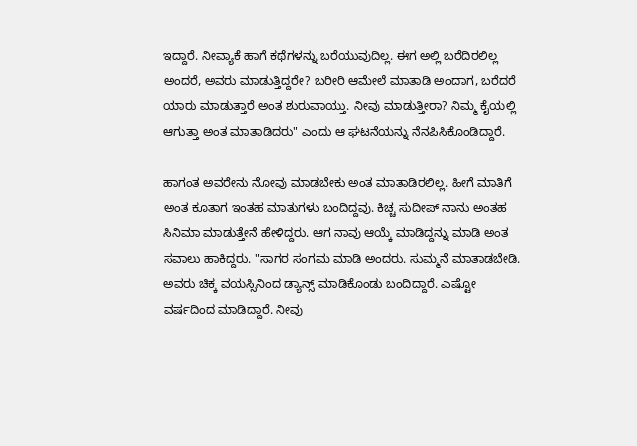ಇದ್ದಾರೆ. ನೀವ್ಯಾಕೆ ಹಾಗೆ ಕಥೆಗಳನ್ನು ಬರೆಯುವುದಿಲ್ಲ. ಈಗ ಅಲ್ಲಿ ಬರೆದಿರಲಿಲ್ಲ ಅಂದರೆ, ಅವರು ಮಾಡುತ್ತಿದ್ದರೇ? ಬರೀರಿ ಆಮೇಲೆ ಮಾತಾಡಿ ಅಂದಾಗ, ಬರೆದರೆ ಯಾರು ಮಾಡುತ್ತಾರೆ ಅಂತ ಶುರುವಾಯ್ತು. ನೀವು ಮಾಡುತ್ತೀರಾ? ನಿಮ್ಮ ಕೈಯಲ್ಲಿ ಆಗುತ್ತಾ ಅಂತ ಮಾತಾಡಿದರು" ಎಂದು ಆ ಘಟನೆಯನ್ನು ನೆನಪಿಸಿಕೊಂಡಿದ್ದಾರೆ.

ಹಾಗಂತ ಅವರೇನು ನೋವು ಮಾಡಬೇಕು ಅಂತ ಮಾತಾಡಿರಲಿಲ್ಲ. ಹೀಗೆ ಮಾತಿಗೆ ಅಂತ ಕೂತಾಗ ಇಂತಹ ಮಾತುಗಳು ಬಂದಿದ್ದವು. ಕಿಚ್ಚ ಸುದೀಪ್ ನಾನು ಅಂತಹ ಸಿನಿಮಾ ಮಾಡುತ್ತೇನೆ ಹೇಳಿದ್ದರು. ಆಗ ನಾವು ಆಯ್ಕೆ ಮಾಡಿದ್ದನ್ನು ಮಾಡಿ ಅಂತ ಸವಾಲು ಹಾಕಿದ್ದರು. "ಸಾಗರ ಸಂಗಮ ಮಾಡಿ ಅಂದರು. ಸುಮ್ಮನೆ ಮಾತಾಡಬೇಡಿ. ಅವರು ಚಿಕ್ಕ ವಯಸ್ಸಿನಿಂದ ಡ್ಯಾನ್ಸ್ ಮಾಡಿಕೊಂಡು ಬಂದಿದ್ದಾರೆ. ಎಷ್ಟೋ ವರ್ಷದಿಂದ ಮಾಡಿದ್ದಾರೆ. ನೀವು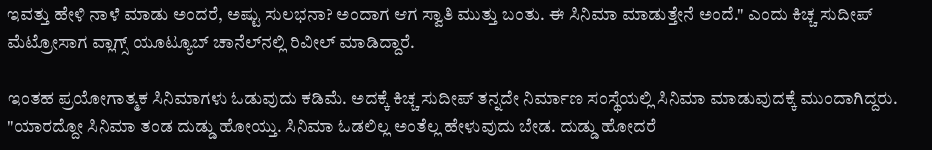ಇವತ್ತು ಹೇಳಿ ನಾಳೆ ಮಾಡು ಅಂದರೆ, ಅಷ್ಟು ಸುಲಭನಾ? ಅಂದಾಗ ಆಗ ಸ್ವಾತಿ ಮುತ್ತು ಬಂತು. ಈ ಸಿನಿಮಾ ಮಾಡುತ್ತೇನೆ ಅಂದೆ." ಎಂದು ಕಿಚ್ಚ ಸುದೀಪ್ ಮೆಟ್ರೋಸಾಗ ವ್ಲಾಗ್ಸ್ ಯೂಟ್ಯೂಬ್ ಚಾನೆಲ್‌ನಲ್ಲಿ ರಿವೀಲ್ ಮಾಡಿದ್ದಾರೆ.

ಇಂತಹ ಪ್ರಯೋಗಾತ್ಮಕ ಸಿನಿಮಾಗಳು ಓಡುವುದು ಕಡಿಮೆ. ಅದಕ್ಕೆ ಕಿಚ್ಚ ಸುದೀಪ್ ತನ್ನದೇ ನಿರ್ಮಾಣ ಸಂಸ್ಥೆಯಲ್ಲಿ ಸಿನಿಮಾ ಮಾಡುವುದಕ್ಕೆ ಮುಂದಾಗಿದ್ದರು. "ಯಾರದ್ದೋ ಸಿನಿಮಾ ತಂಡ ದುಡ್ಡು ಹೋಯ್ತು. ಸಿನಿಮಾ ಓಡಲಿಲ್ಲ ಅಂತೆಲ್ಲ ಹೇಳುವುದು ಬೇಡ. ದುಡ್ಡು ಹೋದರೆ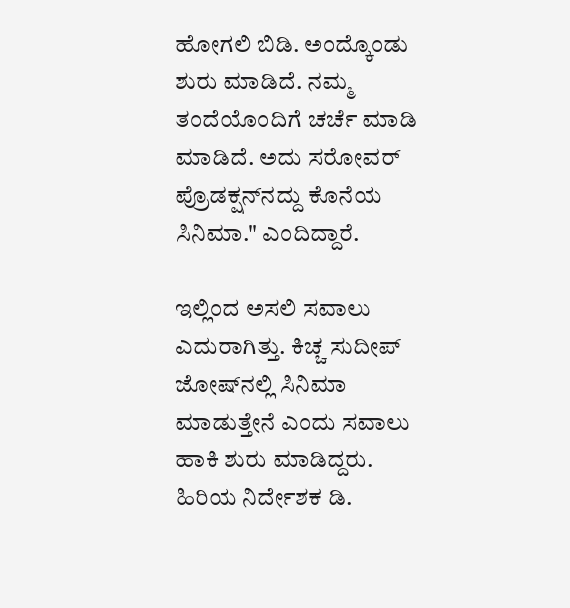ಹೋಗಲಿ ಬಿಡಿ. ಅಂದ್ಕೊಂಡು ಶುರು ಮಾಡಿದೆ. ನಮ್ಮ ತಂದೆಯೊಂದಿಗೆ ಚರ್ಚೆ ಮಾಡಿ ಮಾಡಿದೆ. ಅದು ಸರೋವರ್ ಪ್ರೊಡಕ್ಷನ್‌ನದ್ದು ಕೊನೆಯ ಸಿನಿಮಾ." ಎಂದಿದ್ದಾರೆ.

ಇಲ್ಲಿಂದ ಅಸಲಿ ಸವಾಲು ಎದುರಾಗಿತ್ತು. ಕಿಚ್ಚ ಸುದೀಪ್ ಜೋಷ್‌ನಲ್ಲಿ ಸಿನಿಮಾ ಮಾಡುತ್ತೇನೆ ಎಂದು ಸವಾಲು ಹಾಕಿ ಶುರು ಮಾಡಿದ್ದರು. ಹಿರಿಯ ನಿರ್ದೇಶಕ ಡಿ.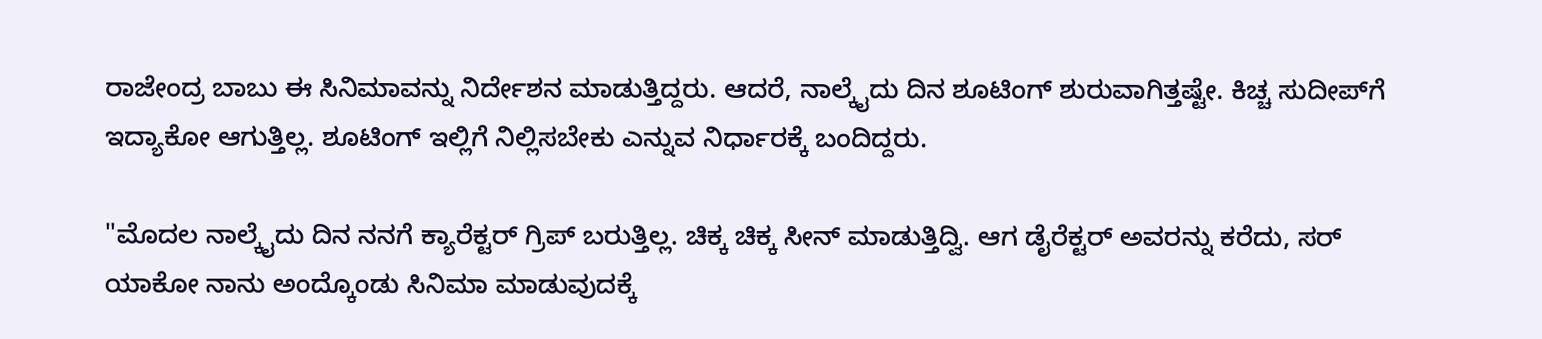ರಾಜೇಂದ್ರ ಬಾಬು ಈ ಸಿನಿಮಾವನ್ನು ನಿರ್ದೇಶನ ಮಾಡುತ್ತಿದ್ದರು. ಆದರೆ, ನಾಲ್ಕೈದು ದಿನ ಶೂಟಿಂಗ್ ಶುರುವಾಗಿತ್ತಷ್ಟೇ. ಕಿಚ್ಚ ಸುದೀಪ್‌ಗೆ ಇದ್ಯಾಕೋ ಆಗುತ್ತಿಲ್ಲ. ಶೂಟಿಂಗ್ ಇಲ್ಲಿಗೆ ನಿಲ್ಲಿಸಬೇಕು ಎನ್ನುವ ನಿರ್ಧಾರಕ್ಕೆ ಬಂದಿದ್ದರು.

"ಮೊದಲ ನಾಲ್ಕೈದು ದಿನ ನನಗೆ ಕ್ಯಾರೆಕ್ಟರ್ ಗ್ರಿಪ್ ಬರುತ್ತಿಲ್ಲ. ಚಿಕ್ಕ ಚಿಕ್ಕ ಸೀನ್ ಮಾಡುತ್ತಿದ್ವಿ. ಆಗ ಡೈರೆಕ್ಟರ್ ಅವರನ್ನು ಕರೆದು, ಸರ್ ಯಾಕೋ ನಾನು ಅಂದ್ಕೊಂಡು ಸಿನಿಮಾ ಮಾಡುವುದಕ್ಕೆ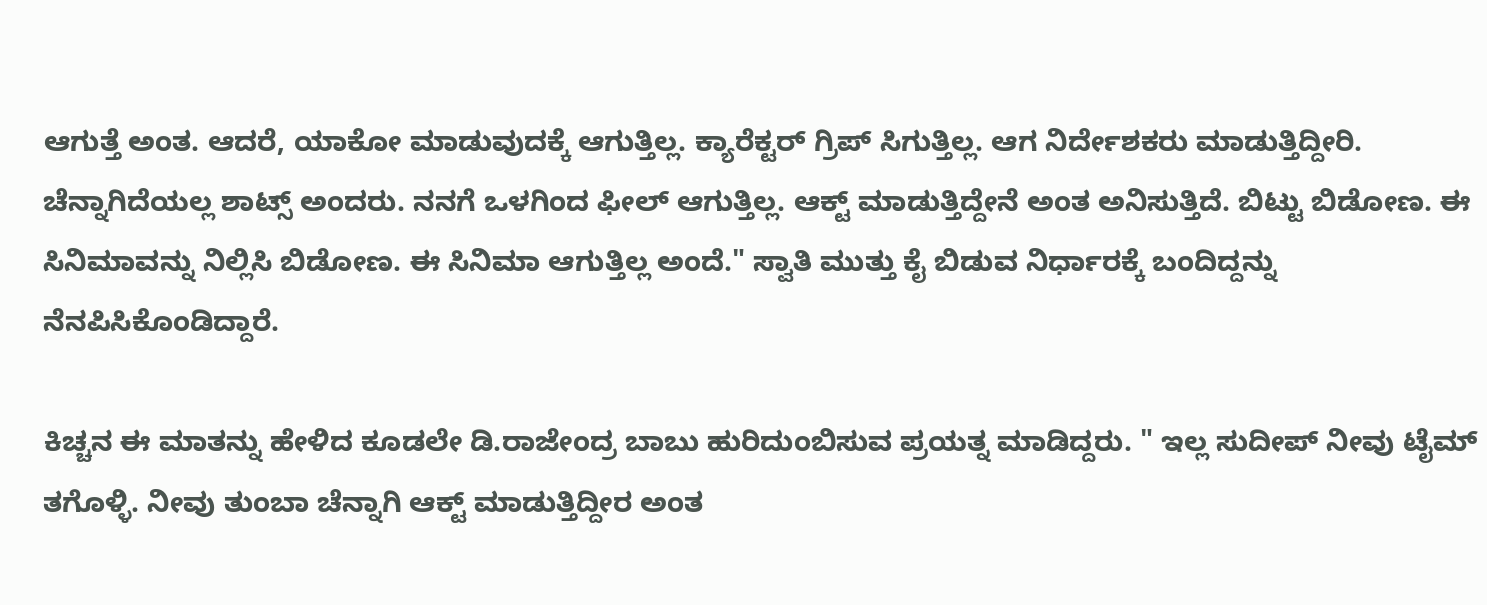ಆಗುತ್ತೆ ಅಂತ. ಆದರೆ, ಯಾಕೋ ಮಾಡುವುದಕ್ಕೆ ಆಗುತ್ತಿಲ್ಲ. ಕ್ಯಾರೆಕ್ಟರ್ ಗ್ರಿಪ್ ಸಿಗುತ್ತಿಲ್ಲ. ಆಗ ನಿರ್ದೇಶಕರು ಮಾಡುತ್ತಿದ್ದೀರಿ. ಚೆನ್ನಾಗಿದೆಯಲ್ಲ ಶಾಟ್ಸ್ ಅಂದರು. ನನಗೆ ಒಳಗಿಂದ ಫೀಲ್ ಆಗುತ್ತಿಲ್ಲ. ಆಕ್ಟ್ ಮಾಡುತ್ತಿದ್ದೇನೆ ಅಂತ ಅನಿಸುತ್ತಿದೆ. ಬಿಟ್ಟು ಬಿಡೋಣ. ಈ ಸಿನಿಮಾವನ್ನು ನಿಲ್ಲಿಸಿ ಬಿಡೋಣ. ಈ ಸಿನಿಮಾ ಆಗುತ್ತಿಲ್ಲ ಅಂದೆ." ಸ್ವಾತಿ ಮುತ್ತು ಕೈ ಬಿಡುವ ನಿರ್ಧಾರಕ್ಕೆ ಬಂದಿದ್ದನ್ನು ನೆನಪಿಸಿಕೊಂಡಿದ್ದಾರೆ.

ಕಿಚ್ಚನ ಈ ಮಾತನ್ನು ಹೇಳಿದ ಕೂಡಲೇ ಡಿ.ರಾಜೇಂದ್ರ ಬಾಬು ಹುರಿದುಂಬಿಸುವ ಪ್ರಯತ್ನ ಮಾಡಿದ್ದರು. " ಇಲ್ಲ ಸುದೀಪ್ ನೀವು ಟೈಮ್ ತಗೊಳ್ಳಿ. ನೀವು ತುಂಬಾ ಚೆನ್ನಾಗಿ ಆಕ್ಟ್ ಮಾಡುತ್ತಿದ್ದೀರ ಅಂತ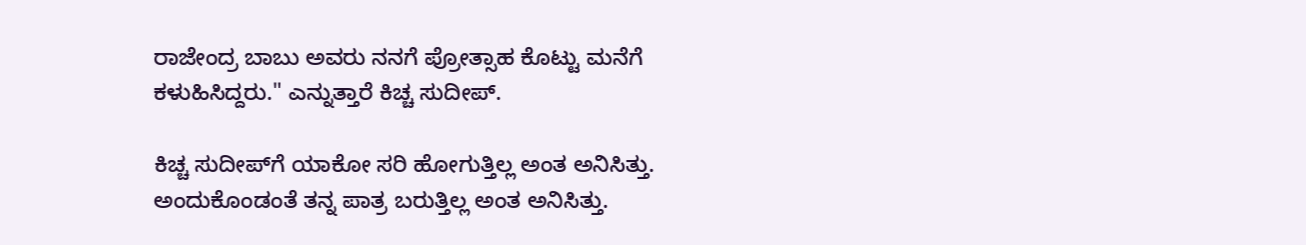ರಾಜೇಂದ್ರ ಬಾಬು ಅವರು ನನಗೆ ಪ್ರೋತ್ಸಾಹ ಕೊಟ್ಟು ಮನೆಗೆ ಕಳುಹಿಸಿದ್ದರು." ಎನ್ನುತ್ತಾರೆ ಕಿಚ್ಚ ಸುದೀಪ್.

ಕಿಚ್ಚ ಸುದೀಪ್‌ಗೆ ಯಾಕೋ ಸರಿ ಹೋಗುತ್ತಿಲ್ಲ ಅಂತ ಅನಿಸಿತ್ತು. ಅಂದುಕೊಂಡಂತೆ ತನ್ನ ಪಾತ್ರ ಬರುತ್ತಿಲ್ಲ ಅಂತ ಅನಿಸಿತ್ತು.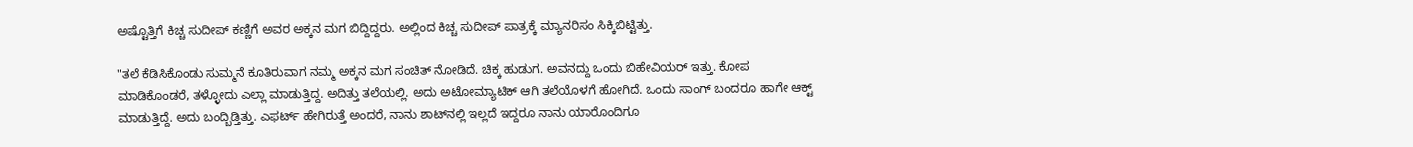ಅಷ್ಟೊತ್ತಿಗೆ ಕಿಚ್ಚ ಸುದೀಪ್ ಕಣ್ಣಿಗೆ ಅವರ ಅಕ್ಕನ ಮಗ ಬಿದ್ದಿದ್ದರು. ಅಲ್ಲಿಂದ ಕಿಚ್ಚ ಸುದೀಪ್ ಪಾತ್ರಕ್ಕೆ ಮ್ಯಾನರಿಸಂ ಸಿಕ್ಕಿಬಿಟ್ಟಿತ್ತು.

"ತಲೆ ಕೆಡಿಸಿಕೊಂಡು ಸುಮ್ಮನೆ ಕೂತಿರುವಾಗ ನಮ್ಮ ಅಕ್ಕನ ಮಗ ಸಂಚಿತ್ ನೋಡಿದೆ. ಚಿಕ್ಕ ಹುಡುಗ. ಅವನದ್ದು ಒಂದು ಬಿಹೇವಿಯರ್ ಇತ್ತು. ಕೋಪ ಮಾಡಿಕೊಂಡರೆ, ತಳ್ಳೋದು ಎಲ್ಲಾ ಮಾಡುತ್ತಿದ್ದ. ಅದಿತ್ತು ತಲೆಯಲ್ಲಿ. ಅದು ಅಟೋಮ್ಯಾಟಿಕ್ ಆಗಿ ತಲೆಯೊಳಗೆ ಹೋಗಿದೆ. ಒಂದು ಸಾಂಗ್ ಬಂದರೂ ಹಾಗೇ ಆಕ್ಟ್ ಮಾಡುತ್ತಿದ್ದೆ. ಅದು ಬಂದ್ಬಿಡ್ತಿತ್ತು. ಎಫರ್ಟ್ ಹೇಗಿರುತ್ತೆ ಅಂದರೆ, ನಾನು ಶಾಟ್‌ನಲ್ಲಿ ಇಲ್ಲದೆ ಇದ್ದರೂ ನಾನು ಯಾರೊಂದಿಗೂ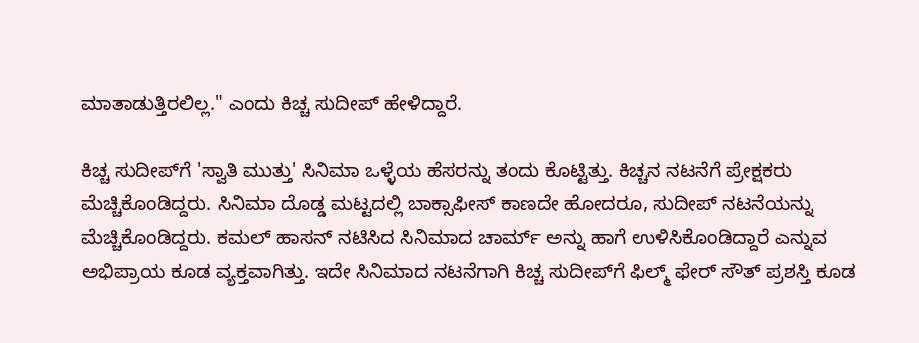ಮಾತಾಡುತ್ತಿರಲಿಲ್ಲ." ಎಂದು ಕಿಚ್ಚ ಸುದೀಪ್ ಹೇಳಿದ್ದಾರೆ.

ಕಿಚ್ಚ ಸುದೀಪ್‌ಗೆ 'ಸ್ವಾತಿ ಮುತ್ತು' ಸಿನಿಮಾ ಒಳ್ಳೆಯ ಹೆಸರನ್ನು ತಂದು ಕೊಟ್ಟಿತ್ತು. ಕಿಚ್ಚನ ನಟನೆಗೆ ಪ್ರೇಕ್ಷಕರು ಮೆಚ್ಚಿಕೊಂಡಿದ್ದರು. ಸಿನಿಮಾ ದೊಡ್ಡ ಮಟ್ಟದಲ್ಲಿ ಬಾಕ್ಸಾಫೀಸ್ ಕಾಣದೇ ಹೋದರೂ, ಸುದೀಪ್ ನಟನೆಯನ್ನು ಮೆಚ್ಚಿಕೊಂಡಿದ್ದರು. ಕಮಲ್‌ ಹಾಸನ್ ನಟಿಸಿದ ಸಿನಿಮಾದ ಚಾರ್ಮ್ ಅನ್ನು ಹಾಗೆ ಉಳಿಸಿಕೊಂಡಿದ್ದಾರೆ ಎನ್ನುವ ಅಭಿಪ್ರಾಯ ಕೂಡ ವ್ಯಕ್ತವಾಗಿತ್ತು. ಇದೇ ಸಿನಿಮಾದ ನಟನೆಗಾಗಿ ಕಿಚ್ಚ ಸುದೀಪ್‌ಗೆ ಫಿಲ್ಮ್‌ ಫೇರ್ ಸೌತ್ ಪ್ರಶಸ್ತಿ ಕೂಡ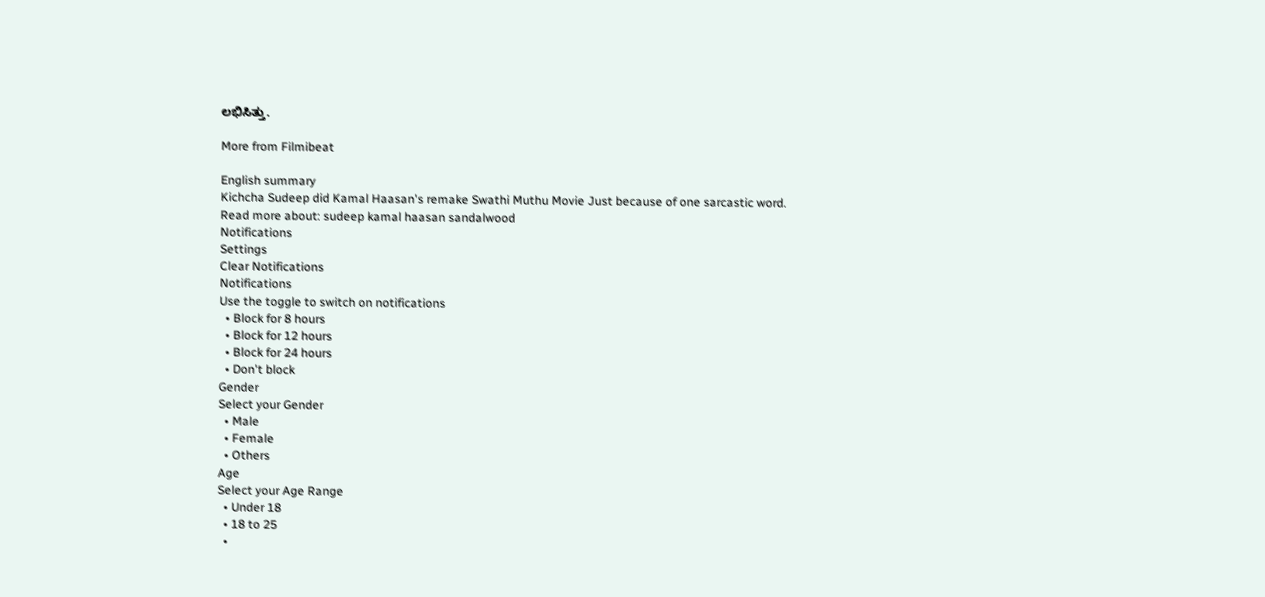ಲಭಿಸಿತ್ತು.

More from Filmibeat

English summary
Kichcha Sudeep did Kamal Haasan's remake Swathi Muthu Movie Just because of one sarcastic word.
Read more about: sudeep kamal haasan sandalwood
Notifications
Settings
Clear Notifications
Notifications
Use the toggle to switch on notifications
  • Block for 8 hours
  • Block for 12 hours
  • Block for 24 hours
  • Don't block
Gender
Select your Gender
  • Male
  • Female
  • Others
Age
Select your Age Range
  • Under 18
  • 18 to 25
  •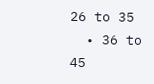26 to 35
  • 36 to 45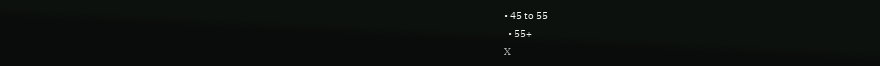• 45 to 55
  • 55+
X